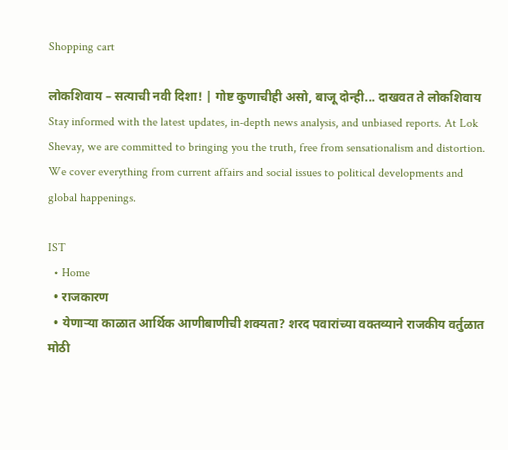Shopping cart

लोकशिवाय – सत्याची नवी दिशा! | गोष्ट कुणाचीही असो, बाजू दोन्ही... दाखवत ते लोकशिवाय Stay informed with the latest updates, in-depth news analysis, and unbiased reports. At Lok Shevay, we are committed to bringing you the truth, free from sensationalism and distortion. We cover everything from current affairs and social issues to political developments and global happenings.

IST
  • Home
  • राजकारण
  • येणाऱ्या काळात आर्थिक आणीबाणीची शक्यता? शरद पवारांच्या वक्तव्याने राजकीय वर्तुळात मोठी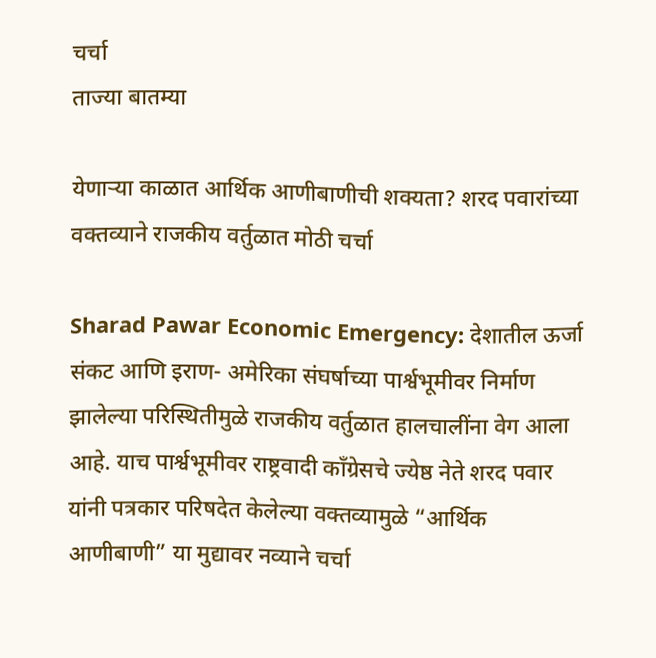चर्चा
ताज्या बातम्या

येणाऱ्या काळात आर्थिक आणीबाणीची शक्यता? शरद पवारांच्या वक्तव्याने राजकीय वर्तुळात मोठी चर्चा

Sharad Pawar Economic Emergency: देशातील ऊर्जा संकट आणि इराण- अमेरिका संघर्षाच्या पार्श्वभूमीवर निर्माण झालेल्या परिस्थितीमुळे राजकीय वर्तुळात हालचालींना वेग आला आहे. याच पार्श्वभूमीवर राष्ट्रवादी काँग्रेसचे ज्येष्ठ नेते शरद पवार यांनी पत्रकार परिषदेत केलेल्या वक्तव्यामुळे “आर्थिक आणीबाणी” या मुद्यावर नव्याने चर्चा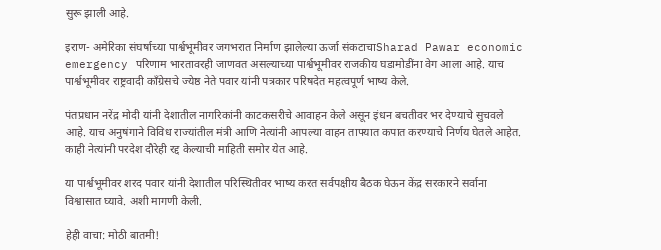सुरू झाली आहे.

इराण- अमेरिका संघर्षाच्या पार्श्वभूमीवर जगभरात निर्माण झालेल्या ऊर्जा संकटाचाSharad Pawar economic emergency परिणाम भारतावरही जाणवत असल्याच्या पार्श्वभूमीवर राजकीय घडामोडींना वेग आला आहे. याच पार्श्वभूमीवर राष्ट्रवादी काँग्रेसचे ज्येष्ठ नेते पवार यांनी पत्रकार परिषदेत महत्वपूर्ण भाष्य केले.

पंतप्रधान नरेंद्र मोदी यांनी देशातील नागरिकांनी काटकसरीचे आवाहन केले असून इंधन बचतीवर भर देण्याचे सुचवले आहे. याच अनुषंगाने विविध राज्यांतील मंत्री आणि नेत्यांनी आपल्या वाहन ताफ्यात कपात करण्याचे निर्णय घेतले आहेत. काही नेत्यांनी परदेश दौरेही रद्द केल्याची माहिती समोर येत आहे.

या पार्श्वभूमीवर शरद पवार यांनी देशातील परिस्थितीवर भाष्य करत सर्वपक्षीय बैठक घेऊन केंद्र सरकारने सर्वाना विश्वासात घ्यावे. अशी मागणी केली.

हेही वाचा: मोठी बातमी!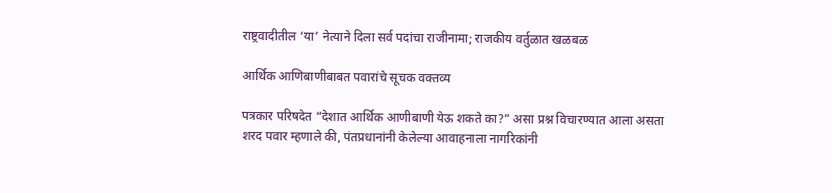राष्ट्रवादीतील ‘या’ नेत्याने दिला सर्व पदांचा राजीनामा; राजकीय वर्तुळात खळबळ

आर्थिक आणिबाणीबाबत पवारांचे सूचक वक्तव्य

पत्रकार परिषदेत “देशात आर्थिक आणीबाणी येऊ शकते का?” असा प्रश्न विचारण्यात आला असता शरद पवार म्हणाले की, पंतप्रधानांनी केलेल्या आवाहनाला नागरिकांनी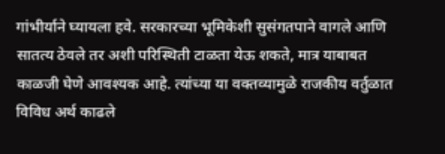गांभीर्याने घ्यायला हवे. सरकारच्या भूमिकेशी सुसंगतपाने वागले आणि सातत्य ठेवले तर अशी परिस्थिती टाळता येऊ शकते, मात्र याबाबत काळजी घेणे आवश्यक आहे. त्यांच्या या वक्तव्यामुळे राजकीय वर्तुळात विविध अर्थ काढले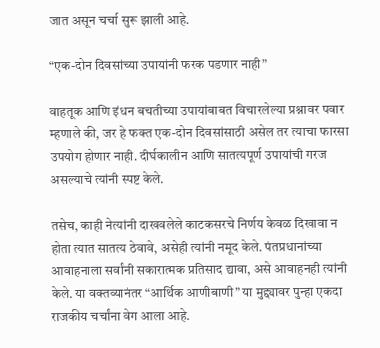जात असून चर्चा सुरू झाली आहे.

“एक-दोन दिवसांच्या उपायांनी फरक पडणार नाही”

वाहतूक आणि इंधन बचतीच्या उपायांबाबत विचारलेल्या प्रश्नावर पवार म्हणाले की, जर हे फक्त एक-दोन दिवसांसाठी असेल तर त्याचा फारसा उपयोग होणार नाही. दीर्घकालीन आणि सातत्यपूर्ण उपायांची गरज असल्याचे त्यांनी स्पष्ट केले.

तसेच, काही नेत्यांनी दाखवलेले काटकसरचे निर्णय केवळ दिखावा न होता त्यात सातत्य ठेवावे, असेही त्यांनी नमूद केले. पंतप्रधानांच्या आवाहनाला सर्वांनी सकारात्मक प्रतिसाद द्यावा, असे आवाहनही त्यांनी केले. या वक्तव्यानंतर “आर्थिक आणीबाणी” या मुद्द्यावर पुन्हा एकदा राजकीय चर्चांना वेग आला आहे.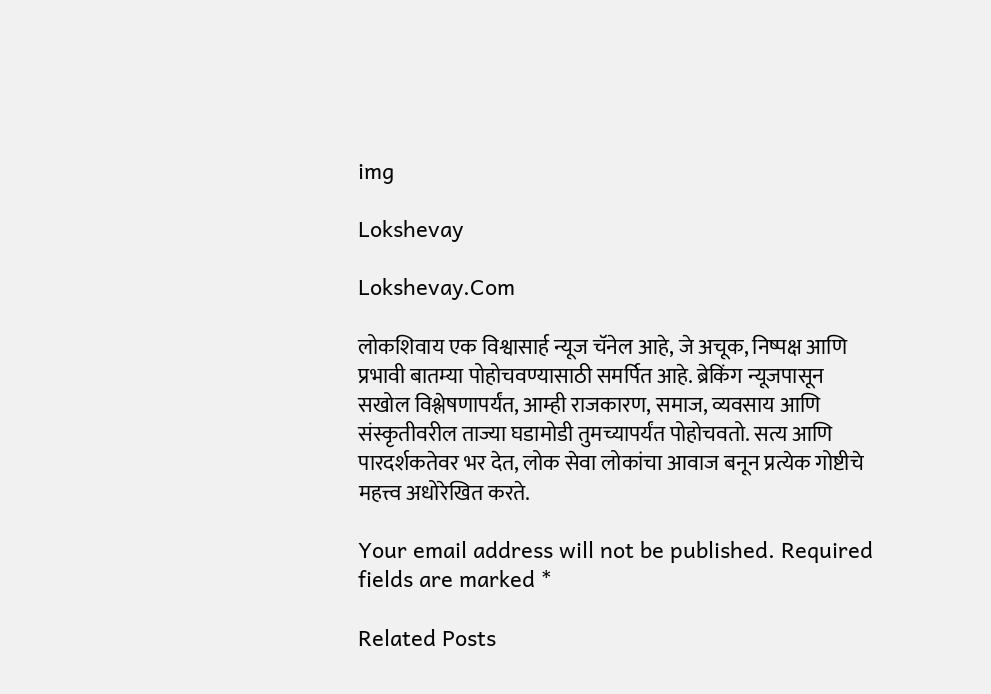img

Lokshevay

Lokshevay.Com

लोकशिवाय एक विश्वासार्ह न्यूज चॅनेल आहे, जे अचूक, निष्पक्ष आणि प्रभावी बातम्या पोहोचवण्यासाठी समर्पित आहे. ब्रेकिंग न्यूजपासून सखोल विश्लेषणापर्यंत, आम्ही राजकारण, समाज, व्यवसाय आणि संस्कृतीवरील ताज्या घडामोडी तुमच्यापर्यंत पोहोचवतो. सत्य आणि पारदर्शकतेवर भर देत, लोक सेवा लोकांचा आवाज बनून प्रत्येक गोष्टीचे महत्त्व अधोरेखित करते.

Your email address will not be published. Required fields are marked *

Related Posts